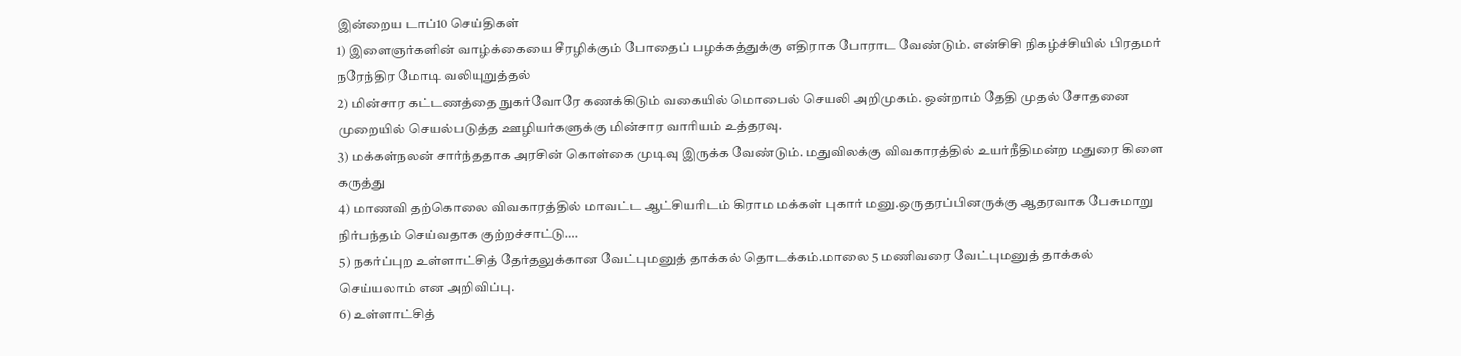இன்றைய டாப்10 செய்திகள்
1) இளைஞர்களின் வாழ்க்கையை சீரழிக்கும் போதைப் பழக்கத்துக்கு எதிராக போராட வேண்டும். என்சிசி நிகழ்ச்சியில் பிரதமர் நரேந்திர மோடி வலியுறுத்தல்
2) மின்சார கட்டணத்தை நுகர்வோரே கணக்கிடும் வகையில் மொபைல் செயலி அறிமுகம். ஒன்றாம் தேதி முதல் சோதனை முறையில் செயல்படுத்த ஊழியர்களுக்கு மின்சார வாரியம் உத்தரவு.
3) மக்கள்நலன் சார்ந்ததாக அரசின் கொள்கை முடிவு இருக்க வேண்டும். மதுவிலக்கு விவகாரத்தில் உயர்நீதிமன்ற மதுரை கிளை கருத்து
4) மாணவி தற்கொலை விவகாரத்தில் மாவட்ட ஆட்சியரிடம் கிராம மக்கள் புகார் மனு.ஒருதரப்பினருக்கு ஆதரவாக பேசுமாறு நிர்பந்தம் செய்வதாக குற்றச்சாட்டு….
5) நகர்ப்புற உள்ளாட்சித் தேர்தலுக்கான வேட்புமனுத் தாக்கல் தொடக்கம்.மாலை 5 மணிவரை வேட்புமனுத் தாக்கல் செய்யலாம் என அறிவிப்பு.
6) உள்ளாட்சித்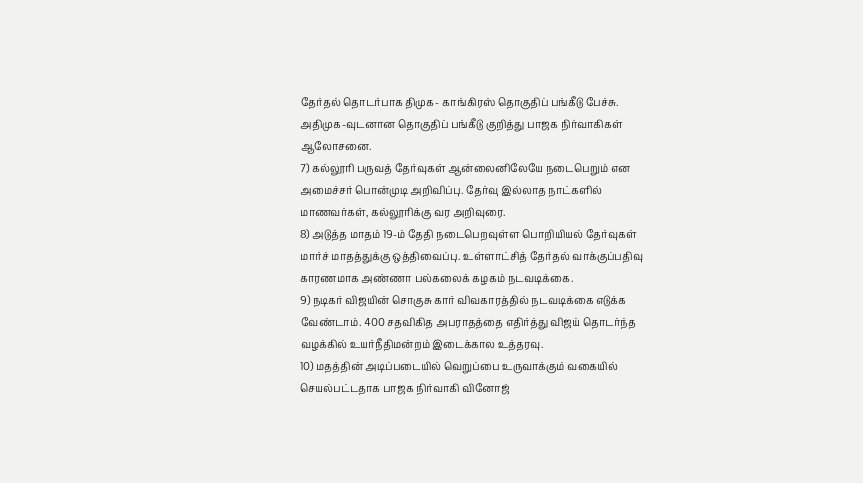தேர்தல் தொடர்பாக திமுக- காங்கிரஸ் தொகுதிப் பங்கீடு பேச்சு. அதிமுக-வுடனான தொகுதிப் பங்கீடு குறித்து பாஜக நிர்வாகிகள் ஆலோசனை.
7) கல்லூரி பருவத் தேர்வுகள் ஆன்லைனிலேயே நடைபெறும் என அமைச்சர் பொன்முடி அறிவிப்பு. தேர்வு இல்லாத நாட்களில் மாணவர்கள், கல்லூரிக்கு வர அறிவுரை.
8) அடுத்த மாதம் 19-ம் தேதி நடைபெறவுள்ள பொறியியல் தேர்வுகள் மார்ச் மாதத்துக்கு ஒத்திவைப்பு. உள்ளாட்சித் தேர்தல் வாக்குப்பதிவு காரணமாக அண்ணா பல்கலைக் கழகம் நடவடிக்கை.
9) நடிகர் விஜயின் சொகுசு கார் விவகாரத்தில் நடவடிக்கை எடுக்க வேண்டாம். 400 சதவிகித அபராதத்தை எதிர்த்து விஜய் தொடர்ந்த வழக்கில் உயர்நீதிமன்றம் இடைக்கால உத்தரவு.
10) மதத்தின் அடிப்படையில் வெறுப்பை உருவாக்கும் வகையில் செயல்பட்டதாக பாஜக நிர்வாகி வினோஜ்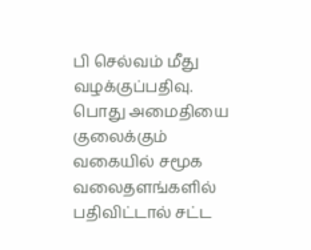பி செல்வம் மீது வழக்குப்பதிவு. பொது அமைதியை குலைக்கும் வகையில் சமூக வலைதளங்களில் பதிவிட்டால் சட்ட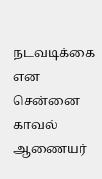நடவடிக்கை என சென்னை காவல் ஆணையர்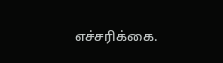எச்சரிக்கை.